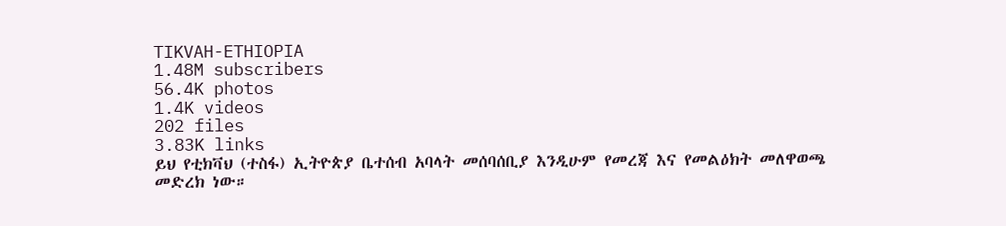TIKVAH-ETHIOPIA
1.48M subscribers
56.4K photos
1.4K videos
202 files
3.83K links
ይህ የቲክቫህ (ተስፋ) ኢትዮጵያ ቤተሰብ አባላት መሰባሰቢያ እንዲሁም የመረጃ እና የመልዕክት መለዋወጫ መድረክ ነው።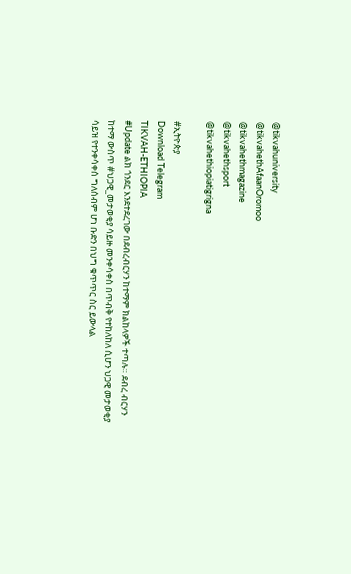@tikvahuniversity
@tikvahethAfaanOromoo
@tikvahethmagazine
@tikvahethsport
@tikvahethiopiatigrigna

#ኢትዮጵያ
Download Telegram
TIKVAH-ETHIOPIA
#Update ልክ ጎንደር እንደተደረገው በደብረብርሃን ከተማም ክልከላዎች ተጣሉ። ደብረ ብርሃን ከተማ ውስጥ #ህጋዊ_መታወቂያ ሳይዙ መንቀሳቀስ በጥብቅ የተከለከለ ሲሆን ህጋዊ መታወቂያ ሳይዝ የተንቀሳቀሰ ግለሰብም ሆነ ቡድን በህግ ቁጥጥር ስር ይውላል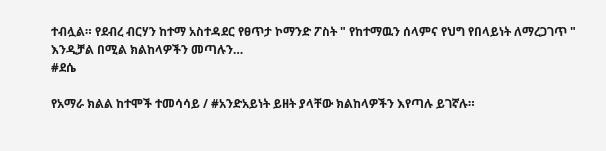ተብሏል። የደብረ ብርሃን ከተማ አስተዳደር የፀጥታ ኮማንድ ፖስት " የከተማዉን ሰላምና የህግ የበላይነት ለማረጋገጥ " እንዲቻል በሚል ክልከላዎችን መጣሉን…
#ደሴ

የአማራ ክልል ከተሞች ተመሳሳይ / #አንድአይነት ይዘት ያላቸው ክልከላዎችን እየጣሉ ይገኛሉ።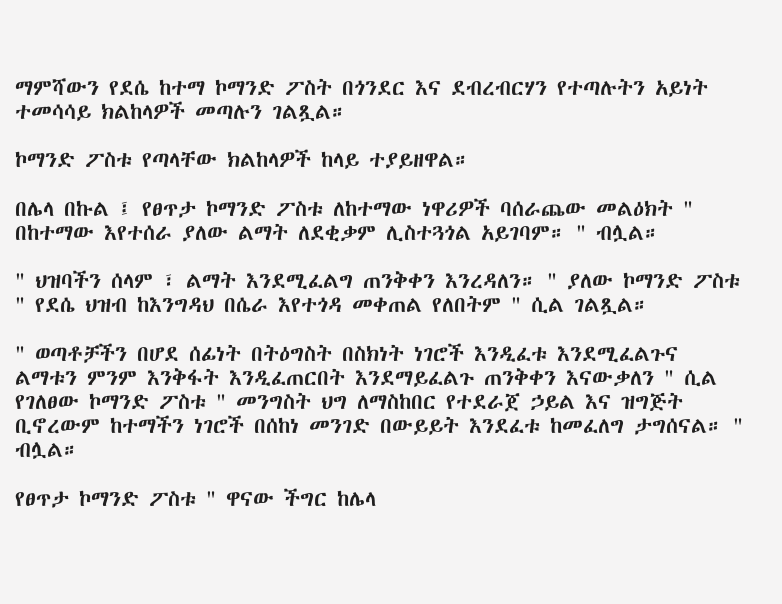ማምሻውን የደሴ ከተማ ኮማንድ ፖስት በጎንደር እና ደብረብርሃን የተጣሉትን አይነት ተመሳሳይ ክልከላዎች መጣሉን ገልጿል።

ኮማንድ ፖስቱ የጣላቸው ክልከላዎች ከላይ ተያይዘዋል።

በሌላ በኩል ፤ የፀጥታ ኮማንድ ፖስቱ ለከተማው ነዋሪዎች ባሰራጨው መልዕክት " በከተማው እየተሰራ ያለው ልማት ለደቂቃም ሊስተጓጎል አይገባም። " ብሏል።

" ህዝባችን ሰላም ፣ ልማት እንደሚፈልግ ጠንቅቀን እንረዳለን። " ያለው ኮማንድ ፖስቱ " የደሴ ህዝብ ከእንግዳህ በሴራ እየተጎዳ መቀጠል የለበትም " ሲል ገልጿል።

" ወጣቶቻችን በሆደ ሰፊነት በትዕግስት በስክነት ነገሮች እንዲፈቱ እንደሚፈልጉና ልማቱን ምንም እንቅፋት እንዲፈጠርበት እንደማይፈልጉ ጠንቅቀን እናውቃለን " ሲል የገለፀው ኮማንድ ፖስቱ " መንግስት ህግ ለማስከበር የተደራጀ ኃይል እና ዝግጅት ቢኖረውም ከተማችን ነገሮች በሰከነ መንገድ በውይይት እንደፈቱ ከመፈለግ ታግሰናል። " ብሏል።

የፀጥታ ኮማንድ ፖስቱ " ዋናው ችግር ከሌላ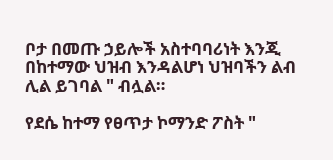ቦታ በመጡ ኃይሎች አስተባባሪነት እንጂ በከተማው ህዝብ እንዳልሆነ ህዝባችን ልብ ሊል ይገባል " ብሏል።

የደሴ ከተማ የፀጥታ ኮማንድ ፖስት "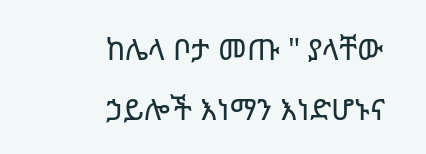ከሌላ ቦታ መጡ " ያላቸው ኃይሎች እነማን እነድሆኑና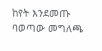ከየት እንደመጡ ባወጣው መግለጫ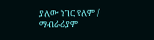ያለው ነገር የለም / ማብራሪያም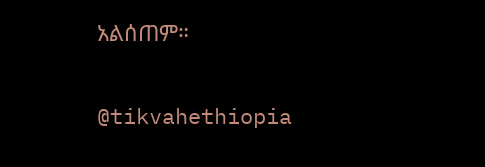አልሰጠም።

@tikvahethiopia